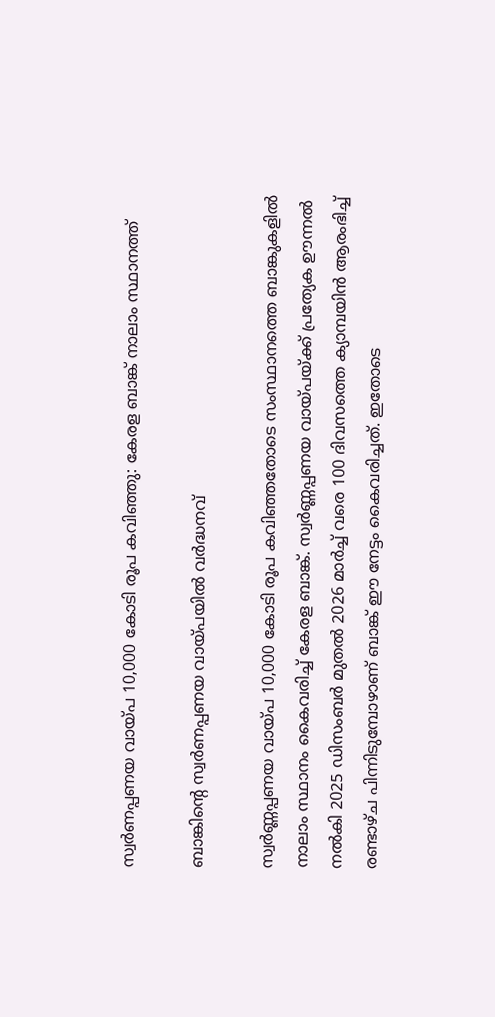സ്വര്‍ണപ്പണയ വായ്പ 10,000 കോടി രൂപ കവിഞ്ഞു: കേരള ബാങ്ക് നാലാം സ്ഥാനത്ത്

ബാങ്കിന്റെ സ്വര്‍ണപ്പണയ വായ്പയില്‍ വര്‍ദ്ധനവ്

സ്വര്‍ണ്ണപ്പണയ വായ്പ 10,000 കോടി രൂപ കവിഞ്ഞതോടെ സംസ്ഥാനത്തെ ബാങ്കുകളില്‍ നാലാം സ്ഥാനം കൈവരിച്ച് കേരള ബാങ്ക്. സ്വര്‍ണ്ണപ്പണയ വായ്പയ്ക്ക് പ്രത്യേക ഊന്നല്‍ നല്‍കി 2025 ഡിസംബര്‍ മുതല്‍ 2026 മാര്‍ച്ച് വരെ 100 ദിവസത്തെ ക്യാമ്പയിന്‍ ആരംഭിച്ച് രണ്ടാഴ്ച പിന്നിടുമ്പോഴാണ് ബാങ്ക് ഈ നേട്ടം കൈവരിച്ചത്. ഇതോടെ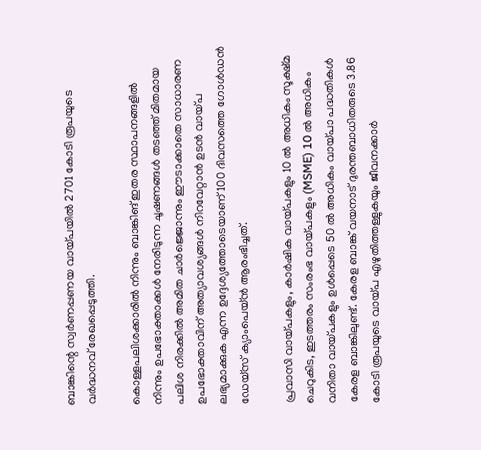ബാങ്കിന്റെ സ്വര്‍ണപ്പണയ വായ്പയില്‍ 2701 കോടി രൂപയുടെ വര്‍ദ്ധനവ് രേഖപ്പെടുത്തി.

കൊള്ളപലിശക്കാരില്‍ നിന്നും ബാങ്കിങ് ഇതര സ്ഥാപനങ്ങളില്‍ നിന്നും ഉപഭോക്താക്കള്‍ നേരിടുന്ന ചൂഷണങ്ങള്‍ തടഞ്ഞ് മിതമായ പലിശ നിരക്കില്‍ അമിത ചാര്‍ജ്ജൊന്നും ഈടാക്കാതെ സാധാരണ ഉപഭോക്താവിന് അത്യാവശ്യങ്ങള്‍ നിറവേറ്റാന്‍ ഉടന്‍ വായ്പ ലഭ്യമാക്കുക എന്ന ഉദ്ദേശ്യത്തോടെയാണ് 100 ദിവസത്തെ ഗോള്‍ഡന്‍ ഡേയ്സ് ക്യാംപെയ്ന്‍ ആരംഭിച്ചത്.

പ്രവാസി വായ്പകളും, കാര്‍ഷിക വായ്പകളും 10 ല്‍ അധികം സൂക്ഷ്മ ചെറുകിട, ഇടത്തരം സംരംഭ വായ്പകളും (MSME) 10 ല്‍ അധികം വനിതാ വായ്പകളും ഉള്‍പ്പെടെ 50 ല്‍ അധികം വായ്പാ പദ്ധതികള്‍ കേരള ബാങ്കിലുണ്ട്. കേരള ബാങ്ക് വയനാട് ദുരന്തബാധിതരുടെ 3.86 കോടി രൂപയുടെ വായ്പ എഴുതിത്തള്ളുകയും ജീവനക്കാര്‍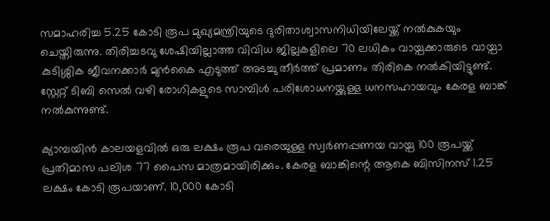സമാഹരിച്ച 5.25 കോടി രൂപ മുഖ്യമന്ത്രിയുടെ ദുരിതാശ്വാസനിധിയിലേയ്ക്ക് നല്‍കുകയും ചെയ്തിരുന്നു. തിരിച്ചടവു ശേഷിയില്ലാത്ത വിവിധ ജില്ലകളിലെ 70 ലധികം വായ്പക്കാരുടെ വായ്പാ കുടിശ്ശിക ജീവനക്കാര്‍ മുന്‍കൈ എടുത്ത് അടച്ചു തീര്‍ത്ത് പ്രമാണം തിരികെ നല്‍കിയിട്ടുണ്ട്. സ്റ്റേറ്റ് ടിബി സെല്‍ വഴി രോഗികളുടെ സാമ്പിള്‍ പരിശോധനയ്ക്കുള്ള ധനസഹായവും കേരള ബാങ്ക് നല്‍കുന്നുണ്ട്.

ക്യാമ്പയിന്‍ കാലയളവില്‍ ഒരു ലക്ഷം രൂപ വരെയുള്ള സ്വര്‍ണപ്പണയ വായ്പ 100 രൂപയ്ക്ക് പ്രതിമാസ പലിശ 77 പൈസ മാത്രമായിരിക്കും. കേരള ബാങ്കിന്റെ ആകെ ബിസിനസ് 1.25 ലക്ഷം കോടി രൂപയാണ്. 10,000 കോടി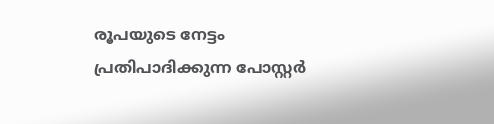രൂപയുടെ നേട്ടം പ്രതിപാദിക്കുന്ന പോസ്റ്റര്‍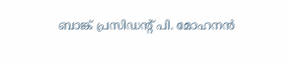ബാങ്ക് പ്രസിഡന്റ് പി. മോഹനന്‍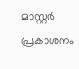മാസ്റ്റര്‍ പ്രകാശനം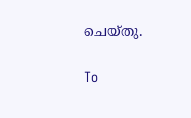ചെയ്തു.

To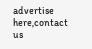advertise here,contact us